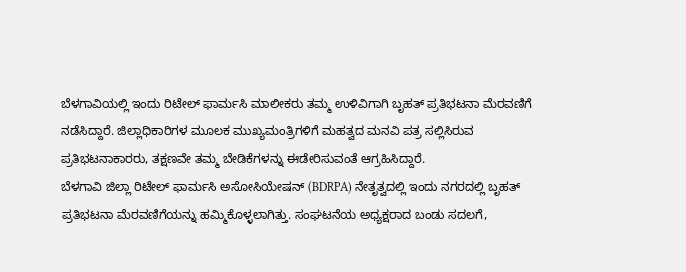ಬೆಳಗಾವಿಯಲ್ಲಿ ಇಂದು ರಿಟೇಲ್ ಫಾರ್ಮಸಿ ಮಾಲೀಕರು ತಮ್ಮ ಉಳಿವಿಗಾಗಿ ಬೃಹತ್ ಪ್ರತಿಭಟನಾ ಮೆರವಣಿಗೆ ನಡೆಸಿದ್ದಾರೆ. ಜಿಲ್ಲಾಧಿಕಾರಿಗಳ ಮೂಲಕ ಮುಖ್ಯಮಂತ್ರಿಗಳಿಗೆ ಮಹತ್ವದ ಮನವಿ ಪತ್ರ ಸಲ್ಲಿಸಿರುವ ಪ್ರತಿಭಟನಾಕಾರರು, ತಕ್ಷಣವೇ ತಮ್ಮ ಬೇಡಿಕೆಗಳನ್ನು ಈಡೇರಿಸುವಂತೆ ಆಗ್ರಹಿಸಿದ್ದಾರೆ.
ಬೆಳಗಾವಿ ಜಿಲ್ಲಾ ರಿಟೇಲ್ ಫಾರ್ಮಸಿ ಅಸೋಸಿಯೇಷನ್ (BDRPA) ನೇತೃತ್ವದಲ್ಲಿ ಇಂದು ನಗರದಲ್ಲಿ ಬೃಹತ್ ಪ್ರತಿಭಟನಾ ಮೆರವಣಿಗೆಯನ್ನು ಹಮ್ಮಿಕೊಳ್ಳಲಾಗಿತ್ತು. ಸಂಘಟನೆಯ ಅಧ್ಯಕ್ಷರಾದ ಬಂಡು ಸದಲಗೆ,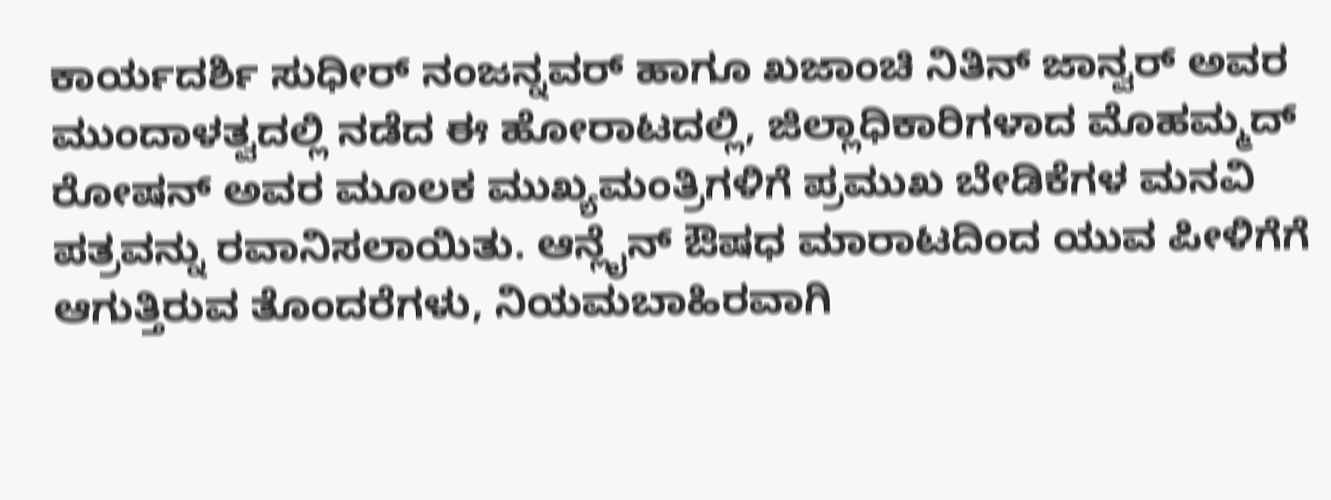ಕಾರ್ಯದರ್ಶಿ ಸುಧೀರ್ ನಂಜನ್ನವರ್ ಹಾಗೂ ಖಜಾಂಚಿ ನಿತಿನ್ ಜಾನ್ವರ್ ಅವರ ಮುಂದಾಳತ್ವದಲ್ಲಿ ನಡೆದ ಈ ಹೋರಾಟದಲ್ಲಿ, ಜಿಲ್ಲಾಧಿಕಾರಿಗಳಾದ ಮೊಹಮ್ಮದ್ ರೋಷನ್ ಅವರ ಮೂಲಕ ಮುಖ್ಯಮಂತ್ರಿಗಳಿಗೆ ಪ್ರಮುಖ ಬೇಡಿಕೆಗಳ ಮನವಿ ಪತ್ರವನ್ನು ರವಾನಿಸಲಾಯಿತು. ಆನ್ಲೈನ್ ಔಷಧ ಮಾರಾಟದಿಂದ ಯುವ ಪೀಳಿಗೆಗೆ ಆಗುತ್ತಿರುವ ತೊಂದರೆಗಳು, ನಿಯಮಬಾಹಿರವಾಗಿ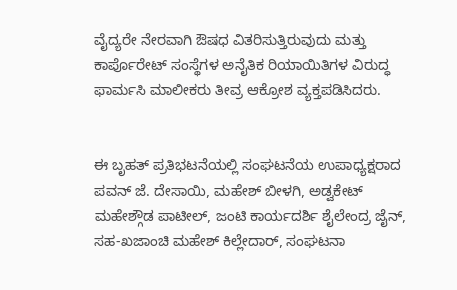ವೈದ್ಯರೇ ನೇರವಾಗಿ ಔಷಧ ವಿತರಿಸುತ್ತಿರುವುದು ಮತ್ತು ಕಾರ್ಪೊರೇಟ್ ಸಂಸ್ಥೆಗಳ ಅನೈತಿಕ ರಿಯಾಯಿತಿಗಳ ವಿರುದ್ಧ ಫಾರ್ಮಸಿ ಮಾಲೀಕರು ತೀವ್ರ ಆಕ್ರೋಶ ವ್ಯಕ್ತಪಡಿಸಿದರು.


ಈ ಬೃಹತ್ ಪ್ರತಿಭಟನೆಯಲ್ಲಿ ಸಂಘಟನೆಯ ಉಪಾಧ್ಯಕ್ಷರಾದ ಪವನ್ ಜೆ. ದೇಸಾಯಿ, ಮಹೇಶ್ ಬೀಳಗಿ, ಅಡ್ವಕೇಟ್ ಮಹೇಶ್ಗೌಡ ಪಾಟೀಲ್, ಜಂಟಿ ಕಾರ್ಯದರ್ಶಿ ಶೈಲೇಂದ್ರ ಜೈನ್, ಸಹ-ಖಜಾಂಚಿ ಮಹೇಶ್ ಕಿಲ್ಲೇದಾರ್, ಸಂಘಟನಾ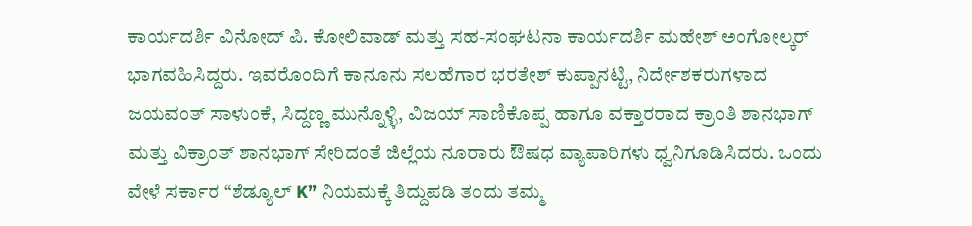ಕಾರ್ಯದರ್ಶಿ ವಿನೋದ್ ಪಿ. ಕೋಲಿವಾಡ್ ಮತ್ತು ಸಹ-ಸಂಘಟನಾ ಕಾರ್ಯದರ್ಶಿ ಮಹೇಶ್ ಅಂಗೋಲ್ಕರ್ ಭಾಗವಹಿಸಿದ್ದರು. ಇವರೊಂದಿಗೆ ಕಾನೂನು ಸಲಹೆಗಾರ ಭರತೇಶ್ ಕುಪ್ಪಾನಟ್ಟಿ, ನಿರ್ದೇಶಕರುಗಳಾದ ಜಯವಂತ್ ಸಾಳುಂಕೆ, ಸಿದ್ದಣ್ಣ ಮುನ್ನೊಳ್ಳಿ, ವಿಜಯ್ ಸಾಣಿಕೊಪ್ಪ ಹಾಗೂ ವಕ್ತಾರರಾದ ಕ್ರಾಂತಿ ಶಾನಭಾಗ್ ಮತ್ತು ವಿಕ್ರಾಂತ್ ಶಾನಭಾಗ್ ಸೇರಿದಂತೆ ಜಿಲ್ಲೆಯ ನೂರಾರು ಔಷಧ ವ್ಯಾಪಾರಿಗಳು ಧ್ವನಿಗೂಡಿಸಿದರು. ಒಂದು ವೇಳೆ ಸರ್ಕಾರ “ಶೆಡ್ಯೂಲ್ K” ನಿಯಮಕ್ಕೆ ತಿದ್ದುಪಡಿ ತಂದು ತಮ್ಮ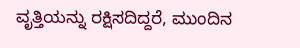ವೃತ್ತಿಯನ್ನು ರಕ್ಷಿಸದಿದ್ದರೆ, ಮುಂದಿನ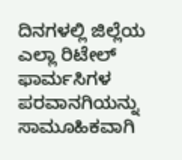ದಿನಗಳಲ್ಲಿ ಜಿಲ್ಲೆಯ ಎಲ್ಲಾ ರಿಟೇಲ್ ಫಾರ್ಮಸಿಗಳ ಪರವಾನಗಿಯನ್ನು ಸಾಮೂಹಿಕವಾಗಿ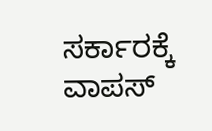ಸರ್ಕಾರಕ್ಕೆ ವಾಪಸ್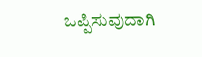ಒಪ್ಪಿಸುವುದಾಗಿ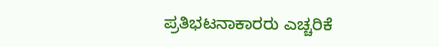ಪ್ರತಿಭಟನಾಕಾರರು ಎಚ್ಚರಿಕೆ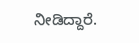ನೀಡಿದ್ದಾರೆ.